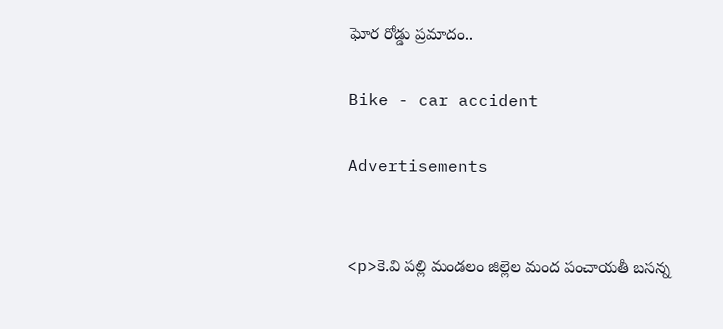ఘోర రోడ్డు ప్రమాదం..

Bike - car accident

Advertisements


<p>కె.వి పల్లి మండలం జిల్లెల మంద పంచాయతీ బసన్న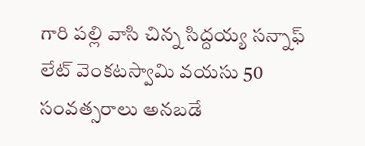గారి పల్లి వాసి చిన్న సిద్దయ్య సన్నాఫ్ లేట్ వెంకటస్వామి వయసు 50 సంవత్సరాలు అనబడే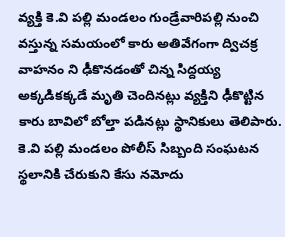వ్యక్తి కె.వి పల్లి మండలం గుండ్రేవారిపల్లి నుంచి వస్తున్న సమయంలో కారు అతివేగంగా ద్విచక్ర వాహనం ని ఢీకొనడంతో చిన్న సిద్దయ్య అక్కడికక్కడే మృతి చెందినట్లు వ్యక్తిని ఢీకొట్టిన కారు బావిలో బోల్తా పడినట్లు స్థానికులు తెలిపారు. కె.వి పల్లి మండలం పోలీస్ సిబ్బంది సంఘటన స్థలానికి చేరుకుని కేసు నమోదు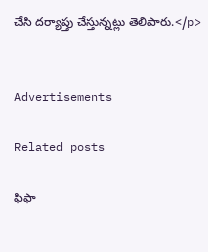చేసి దర్యాప్తు చేస్తున్నట్లు తెలిపారు.</p>


Advertisements

Related posts

ఫిఫా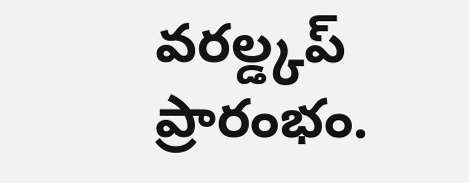వరల్డ్కప్ ప్రారంభం.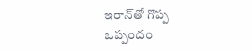ఇరాన్‌తో గొప్ప ఒప్పందం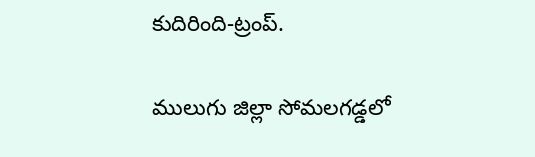కుదిరింది-ట్రంప్.

ములుగు జిల్లా సోమలగడ్డలో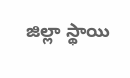జిల్లా స్థాయి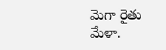మెగా రైతు మేళా.